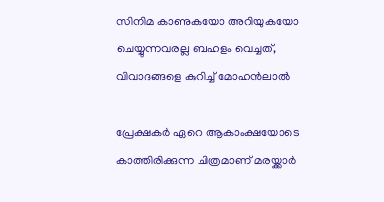സിനിമ കാണുകയോ അറിയുകയോ ചെയ്യുന്നവരല്ല ബഹളം വെച്ചത്, വിവാദങ്ങളെ കുറിച്ച് മോഹന്‍ലാല്‍

പ്രേക്ഷകർ ഏറെ ആകാംക്ഷയോടെ കാത്തിരിക്കുന്ന ചിത്രമാണ് മരയ്ക്കാർ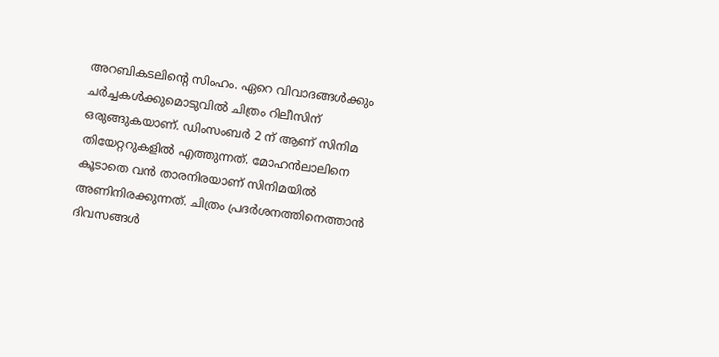അറബികടലിന്റെ സിംഹം. ഏറെ വിവാദങ്ങൾക്കും ചർച്ചകൾക്കുമൊടുവിൽ ചിത്രം റിലീസിന് ഒരുങ്ങുകയാണ്. ഡിംസംബർ 2 ന് ആണ് സിനിമ തിയേറ്ററുകളിൽ എത്തുന്നത്. മോഹൻലാലിനെ കൂടാതെ വൻ താരനിരയാണ് സിനിമയിൽ അണിനിരക്കുന്നത്. ചിത്രം പ്രദർശനത്തിനെത്താൻ ദിവസങ്ങൾ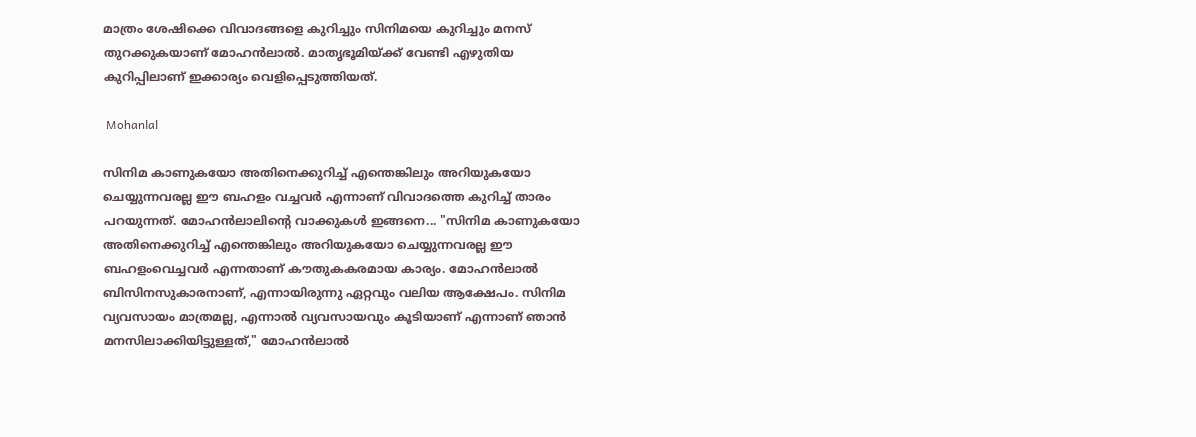മാത്രം ശേഷിക്കെ വിവാദങ്ങളെ കുറിച്ചും സിനിമയെ കുറിച്ചും മനസ് തുറക്കുകയാണ് മോഹൻലാൽ. മാതൃഭൂമിയ്ക്ക് വേണ്ടി എഴുതിയ കുറിപ്പിലാണ് ഇക്കാര്യം വെളിപ്പെടുത്തിയത്.

 Mohanlal

സിനിമ കാണുകയോ അതിനെക്കുറിച്ച് എന്തെങ്കിലും അറിയുകയോ ചെയ്യുന്നവരല്ല ഈ ബഹളം വച്ചവര്‍ എന്നാണ് വിവാദത്തെ കുറിച്ച് താരം പറയുന്നത്. മോഹൻലാലിന്റെ വാക്കുകൾ ഇങ്ങനെ... "സിനിമ കാണുകയോ അതിനെക്കുറിച്ച് എന്തെങ്കിലും അറിയുകയോ ചെയ്യുന്നവരല്ല ഈ ബഹളംവെച്ചവര്‍ എന്നതാണ് കൗതുകകരമായ കാര്യം. മോഹന്‍ലാല്‍ ബിസിനസുകാരനാണ്, എന്നായിരുന്നു ഏറ്റവും വലിയ ആക്ഷേപം. സിനിമ വ്യവസായം മാത്രമല്ല, എന്നാല്‍ വ്യവസായവും കൂടിയാണ് എന്നാണ് ഞാന്‍ മനസിലാക്കിയിട്ടുള്ളത്," മോഹന്‍ലാല്‍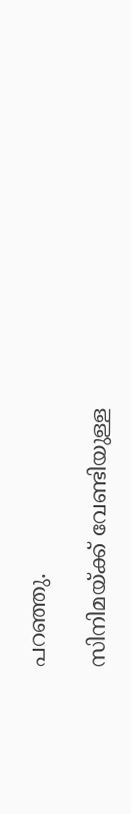പറഞ്ഞു.

സിനിമയ്ക്ക് വേണ്ടിയുള്ള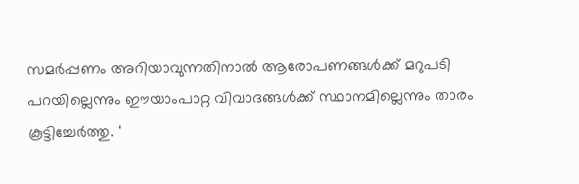സമര്‍പ്പണം അറിയാവുന്നതിനാല്‍ ആരോപണങ്ങള്‍ക്ക് മറുപടി പറയില്ലെന്നും ഈയാംപാറ്റ വിവാദങ്ങള്‍ക്ക് സ്ഥാനമില്ലെന്നും താരം കൂട്ടിച്ചേര്‍ത്തു. '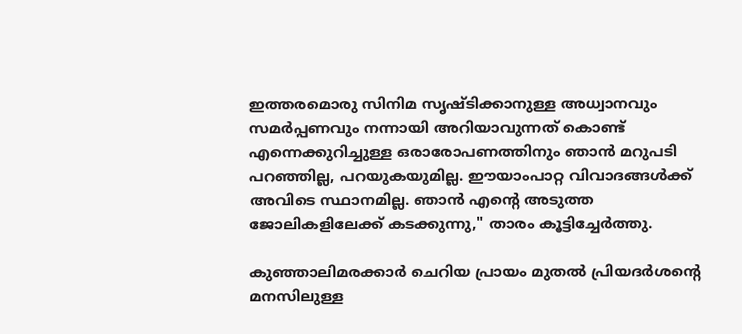ഇത്തരമൊരു സിനിമ സൃഷ്ടിക്കാനുള്ള അധ്വാനവും സമര്‍പ്പണവും നന്നായി അറിയാവുന്നത് കൊണ്ട് എന്നെക്കുറിച്ചുള്ള ഒരാരോപണത്തിനും ഞാന്‍ മറുപടി പറഞ്ഞില്ല, പറയുകയുമില്ല. ഈയാംപാറ്റ വിവാദങ്ങള്‍ക്ക് അവിടെ സ്ഥാനമില്ല. ഞാന്‍ എന്റെ അടുത്ത ജോലികളിലേക്ക് കടക്കുന്നു," താരം കൂട്ടിച്ചേര്‍ത്തു.

കുഞ്ഞാലിമരക്കാര്‍ ചെറിയ പ്രായം മുതല്‍ പ്രിയദര്‍ശന്റെ മനസിലുള്ള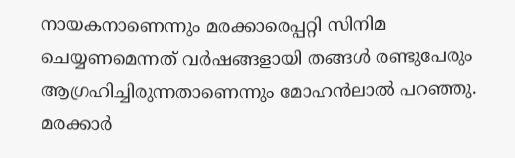നായകനാണെന്നും മരക്കാരെപ്പറ്റി സിനിമ ചെയ്യണമെന്നത് വര്‍ഷങ്ങളായി തങ്ങള്‍ രണ്ടുപേരും ആഗ്രഹിച്ചിരുന്നതാണെന്നും മോഹന്‍ലാല്‍ പറഞ്ഞു. മരക്കാര്‍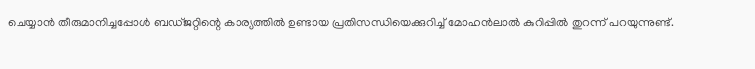ചെയ്യാന്‍ തീരുമാനിച്ചപ്പോള്‍ ബഡ്ജറ്റിന്റെ കാര്യത്തില്‍ ഉണ്ടായ പ്രതിസന്ധിയെക്കുറിച്ച് മോഹന്‍ലാല്‍ കുറിപ്പില്‍ തുറന്ന് പറയുന്നുണ്ട്.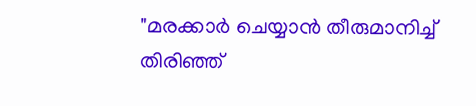"മരക്കാര്‍ ചെയ്യാന്‍ തീരുമാനിച്ച് തിരിഞ്ഞ്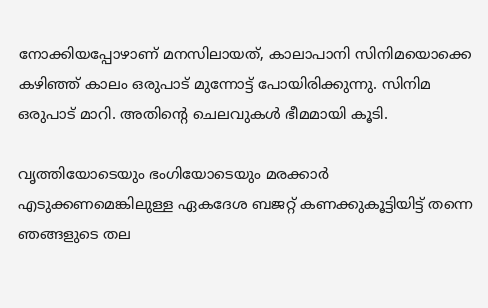നോക്കിയപ്പോഴാണ് മനസിലായത്, കാലാപാനി സിനിമയൊക്കെ കഴിഞ്ഞ് കാലം ഒരുപാട് മുന്നോട്ട് പോയിരിക്കുന്നു. സിനിമ ഒരുപാട് മാറി. അതിന്റെ ചെലവുകള്‍ ഭീമമായി കൂടി.

വൃത്തിയോടെയും ഭംഗിയോടെയും മരക്കാര്‍ എടുക്കണമെങ്കിലുള്ള ഏകദേശ ബജറ്റ് കണക്കുകൂട്ടിയിട്ട് തന്നെ ഞങ്ങളുടെ തല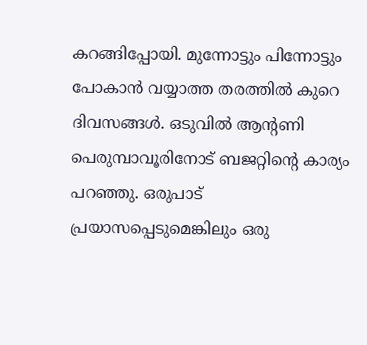കറങ്ങിപ്പോയി. മുന്നോട്ടും പിന്നോട്ടും പോകാന്‍ വയ്യാത്ത തരത്തില്‍ കുറെ ദിവസങ്ങള്‍. ഒടുവില്‍ ആന്റണി പെരുമ്പാവൂരിനോട് ബജറ്റിന്റെ കാര്യം പറഞ്ഞു. ഒരുപാട് പ്രയാസപ്പെടുമെങ്കിലും ഒരു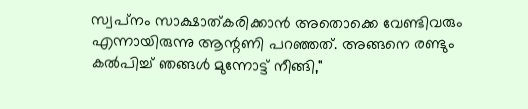സ്വപ്‌നം സാക്ഷാത്കരിക്കാന്‍ അതൊക്കെ വേണ്ടിവരും എന്നായിരുന്നു ആന്റണി പറഞ്ഞത്. അങ്ങനെ രണ്ടും കല്‍പിച്ച് ഞങ്ങള്‍ മുന്നോട്ട് നീങ്ങി,"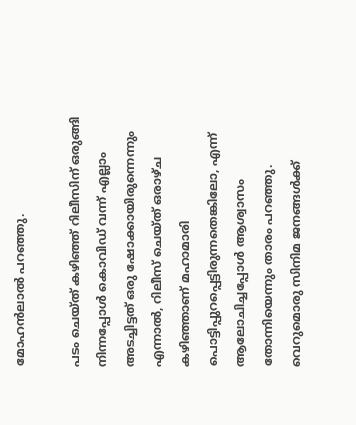മോഹന്‍ലാല്‍ പറഞ്ഞു.

പടം ചെയ്ത് കഴിഞ്ഞ് റിലീസിന് ഒരുങ്ങി നിന്നപ്പോള്‍ കൊവിഡ് വന്ന് എല്ലാം അടച്ചിട്ടത് ഒരു ഷോക്കായിരുന്നെന്നും എന്നാല്‍, റിലീസ് ചെയ്ത് ഒരാഴ്ച കഴിഞ്ഞാണ് മഹാമാരി പൊട്ടിപ്പുറപ്പെട്ടിരുന്നതെങ്കിലോ, എന്ന് ആലോചിച്ചപ്പോള്‍ ആശ്വാസം തോന്നിയെന്നും താരം പറഞ്ഞു. വെറുമൊരു സിനിമ ജനങ്ങള്‍ക്ക്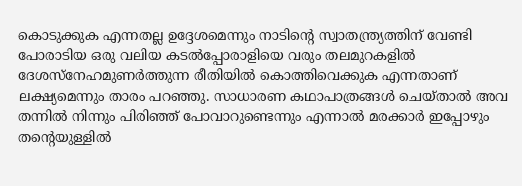കൊടുക്കുക എന്നതല്ല ഉദ്ദേശമെന്നും നാടിന്റെ സ്വാതന്ത്ര്യത്തിന് വേണ്ടി പോരാടിയ ഒരു വലിയ കടല്‍പ്പോരാളിയെ വരും തലമുറകളില്‍ ദേശസ്‌നേഹമുണര്‍ത്തുന്ന രീതിയില്‍ കൊത്തിവെക്കുക എന്നതാണ് ലക്ഷ്യമെന്നും താരം പറഞ്ഞു. സാധാരണ കഥാപാത്രങ്ങള്‍ ചെയ്താല്‍ അവ തന്നില്‍ നിന്നും പിരിഞ്ഞ് പോവാറുണ്ടെന്നും എന്നാല്‍ മരക്കാര്‍ ഇപ്പോഴും തന്റെയുള്ളില്‍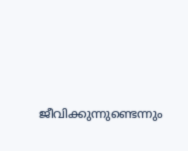ജീവിക്കുന്നുണ്ടെന്നും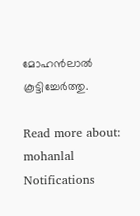മോഹന്‍ലാല്‍ കൂട്ടിച്ചേര്‍ത്തു.

Read more about: mohanlal
Notifications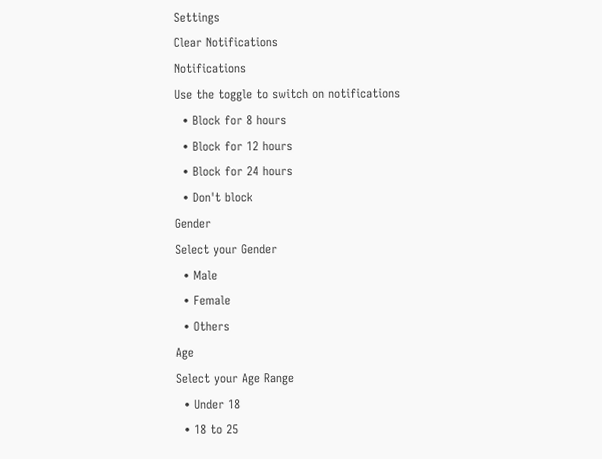Settings
Clear Notifications
Notifications
Use the toggle to switch on notifications
  • Block for 8 hours
  • Block for 12 hours
  • Block for 24 hours
  • Don't block
Gender
Select your Gender
  • Male
  • Female
  • Others
Age
Select your Age Range
  • Under 18
  • 18 to 25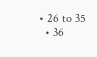• 26 to 35
  • 36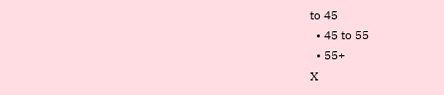to 45
  • 45 to 55
  • 55+
X